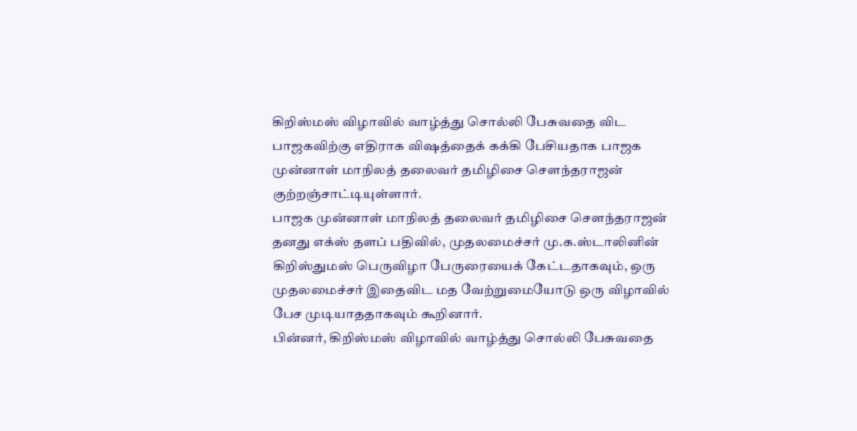கிறிஸ்மஸ் விழாவில் வாழ்த்து சொல்லி பேசுவதை விட பாஜகவிற்கு எதிராக விஷத்தைக் கக்கி பேசியதாக பாஜக முன்னாள் மாநிலத் தலைவர் தமிழிசை சௌந்தராஜன் குற்றஞ்சாட்டியுள்ளார்.
பாஜக முன்னாள் மாநிலத் தலைவர் தமிழிசை சௌந்தராஜன் தனது எக்ஸ் தளப் பதிவில், முதலமைச்சர் மு.க.ஸ்டாலினின் கிறிஸ்துமஸ் பெருவிழா பேருரையைக் கேட்டதாகவும், ஒரு முதலமைச்சர் இதைவிட மத வேற்றுமையோடு ஒரு விழாவில் பேச முடியாததாகவும் கூறினார்.
பின்னர், கிறிஸ்மஸ் விழாவில் வாழ்த்து சொல்லி பேசுவதை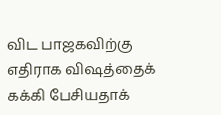விட பாஜகவிற்கு எதிராக விஷத்தைக் கக்கி பேசியதாக்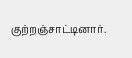குற்றஞ்சாட்டினார்.